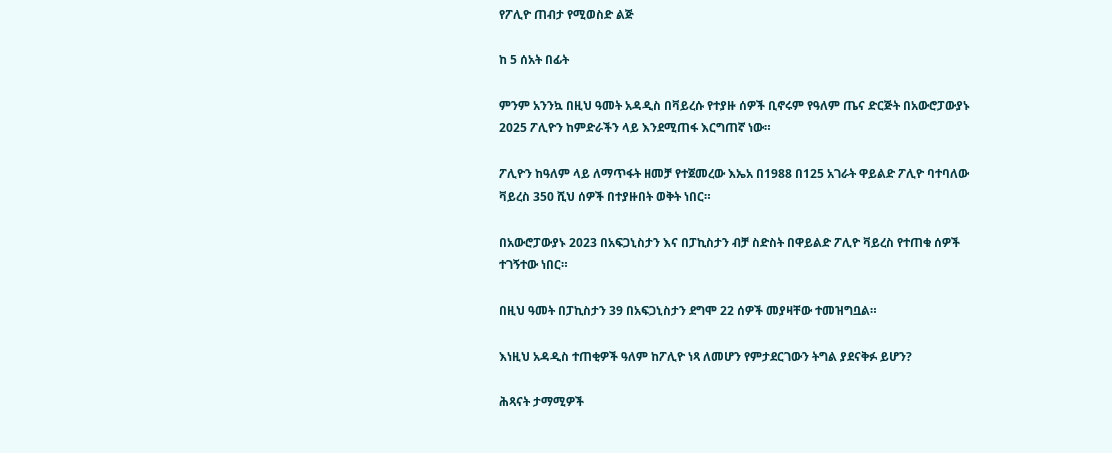የፖሊዮ ጠብታ የሚወስድ ልጅ

ከ 5 ሰአት በፊት

ምንም አንንኳ በዚህ ዓመት አዳዲስ በቫይረሱ የተያዙ ሰዎች ቢኖሩም የዓለም ጤና ድርጅት በአውሮፓውያኑ 2025 ፖሊዮን ከምድራችን ላይ እንደሚጠፋ እርግጠኛ ነው።

ፖሊዮን ከዓለም ላይ ለማጥፋት ዘመቻ የተጀመረው እኤአ በ1988 በ125 አገራት ዋይልድ ፖሊዮ ባተባለው ቫይረስ 350 ሺህ ሰዎች በተያዙበት ወቅት ነበር።

በአውሮፓውያኑ 2023 በአፍጋኒስታን እና በፓኪስታን ብቻ ስድስት በዋይልድ ፖሊዮ ቫይረስ የተጠቁ ሰዎች ተገኝተው ነበር።

በዚህ ዓመት በፓኪስታን 39 በአፍጋኒስታን ደግሞ 22 ሰዎች መያዛቸው ተመዝግቧል።

እነዚህ አዳዲስ ተጠቂዎች ዓለም ከፖሊዮ ነጻ ለመሆን የምታደርገውን ትግል ያደናቅፉ ይሆን?

ሕጻናት ታማሚዎች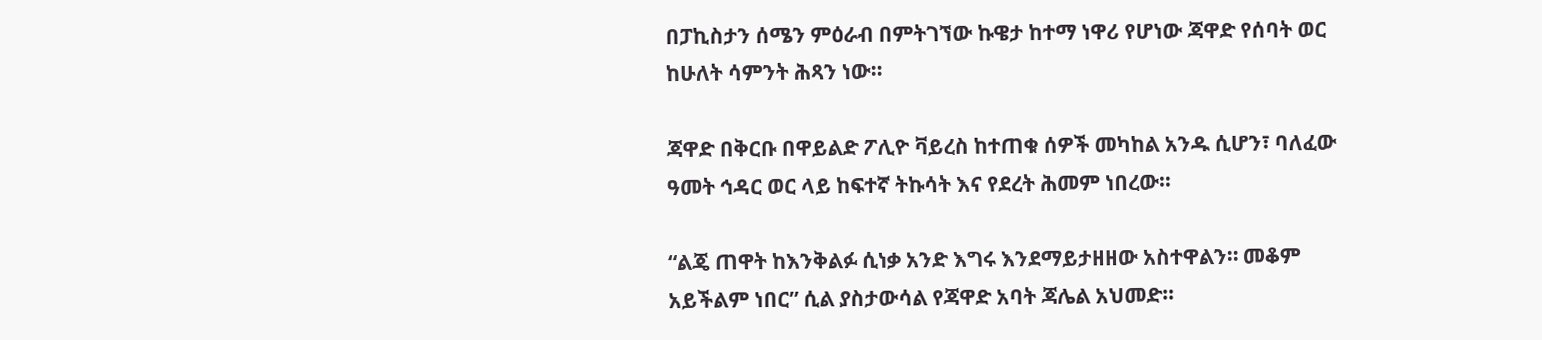በፓኪስታን ሰሜን ምዕራብ በምትገኘው ኩዌታ ከተማ ነዋሪ የሆነው ጃዋድ የሰባት ወር ከሁለት ሳምንት ሕጻን ነው።

ጃዋድ በቅርቡ በዋይልድ ፖሊዮ ቫይረስ ከተጠቁ ሰዎች መካከል አንዱ ሲሆን፣ ባለፈው ዓመት ኅዳር ወር ላይ ከፍተኛ ትኩሳት እና የደረት ሕመም ነበረው።

“ልጄ ጠዋት ከእንቅልፉ ሲነቃ አንድ እግሩ እንደማይታዘዘው አስተዋልን። መቆም አይችልም ነበር” ሲል ያስታውሳል የጃዋድ አባት ጃሌል አህመድ።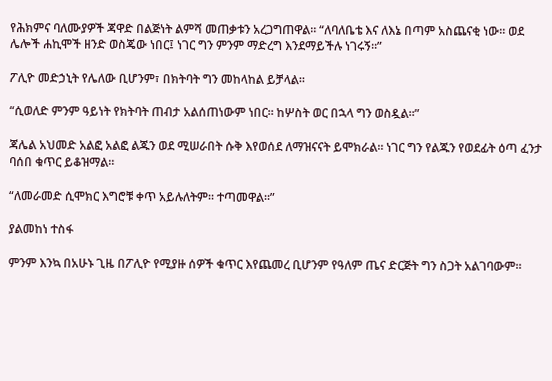የሕክምና ባለሙያዎች ጃዋድ በልጅነት ልምሻ መጠቃቱን አረጋግጠዋል። “ለባለቤቴ እና ለእኔ በጣም አስጨናቂ ነው። ወደ ሌሎች ሐኪሞች ዘንድ ወስጄው ነበር፤ ነገር ግን ምንም ማድረግ እንደማይችሉ ነገሩኝ።”

ፖሊዮ መድኃኒት የሌለው ቢሆንም፣ በክትባት ግን መከላከል ይቻላል።

“ሲወለድ ምንም ዓይነት የክትባት ጠብታ አልሰጠነውም ነበር። ከሦስት ወር በኋላ ግን ወስዷል።”

ጃሌል አህመድ አልፎ አልፎ ልጁን ወደ ሚሠራበት ሱቅ እየወሰደ ለማዝናናት ይሞክራል። ነገር ግን የልጁን የወደፊት ዕጣ ፈንታ ባሰበ ቁጥር ይቆዝማል።

“ለመራመድ ሲሞክር እግሮቹ ቀጥ አይሉለትም። ተጣመዋል።”

ያልመከነ ተስፋ

ምንም እንኳ በአሁኑ ጊዜ በፖሊዮ የሚያዙ ሰዎች ቁጥር እየጨመረ ቢሆንም የዓለም ጤና ድርጅት ግን ስጋት አልገባውም።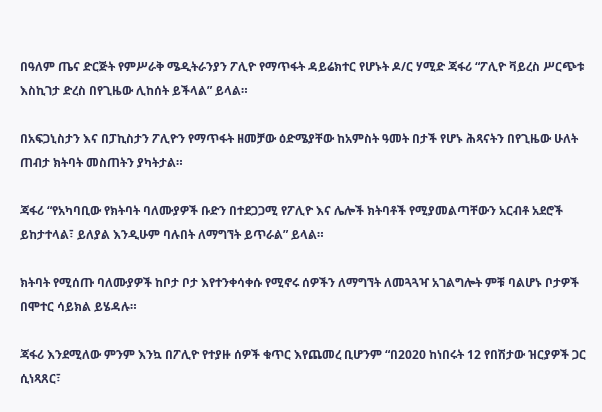በዓለም ጤና ድርጅት የምሥራቅ ሜዲትራንያን ፖሊዮ የማጥፋት ዳይሬክተር የሆኑት ዶ/ር ሃሚድ ጃፋሪ “ፖሊዮ ቫይረስ ሥርጭቱ እስኪገታ ድረስ በየጊዜው ሊከሰት ይችላል” ይላል።

በአፍጋኒስታን እና በፓኪስታን ፖሊዮን የማጥፋት ዘመቻው ዕድሜያቸው ከአምስት ዓመት በታች የሆኑ ሕጻናትን በየጊዜው ሁለት ጠብታ ክትባት መስጠትን ያካትታል።

ጃፋሪ “የአካባቢው የክትባት ባለሙያዎች ቡድን በተደጋጋሚ የፖሊዮ እና ሌሎች ክትባቶች የሚያመልጣቸውን አርብቶ አደሮች ይከታተላል፣ ይለያል እንዲሁም ባሉበት ለማግኘት ይጥራል” ይላል።

ክትባት የሚሰጡ ባለሙያዎች ከቦታ ቦታ እየተንቀሳቀሱ የሚኖሩ ሰዎችን ለማግኘት ለመጓጓዣ አገልግሎት ምቹ ባልሆኑ ቦታዎች በሞተር ሳይክል ይሄዳሉ።

ጃፋሪ እንደሚለው ምንም እንኳ በፖሊዮ የተያዙ ሰዎች ቁጥር እየጨመረ ቢሆንም “በ2020 ከነበሩት 12 የበሽታው ዝርያዎች ጋር ሲነጻጸር፣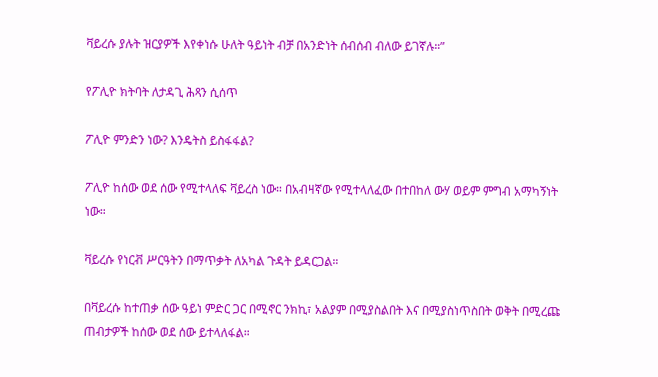ቫይረሱ ያሉት ዝርያዎች እየቀነሱ ሁለት ዓይነት ብቻ በአንድነት ሰብሰብ ብለው ይገኛሉ።”

የፖሊዮ ክትባት ለታዳጊ ሕጻን ሲሰጥ

ፖሊዮ ምንድን ነው? እንዴትስ ይስፋፋል?

ፖሊዮ ከሰው ወደ ሰው የሚተላለፍ ቫይረስ ነው። በአብዛኛው የሚተላለፈው በተበከለ ውሃ ወይም ምግብ አማካኝነት ነው።

ቫይረሱ የነርቭ ሥርዓትን በማጥቃት ለአካል ጉዳት ይዳርጋል።

በቫይረሱ ከተጠቃ ሰው ዓይነ ምድር ጋር በሚኖር ንክኪ፣ አልያም በሚያስልበት እና በሚያስነጥስበት ወቅት በሚረጩ ጠብታዎች ከሰው ወደ ሰው ይተላለፋል።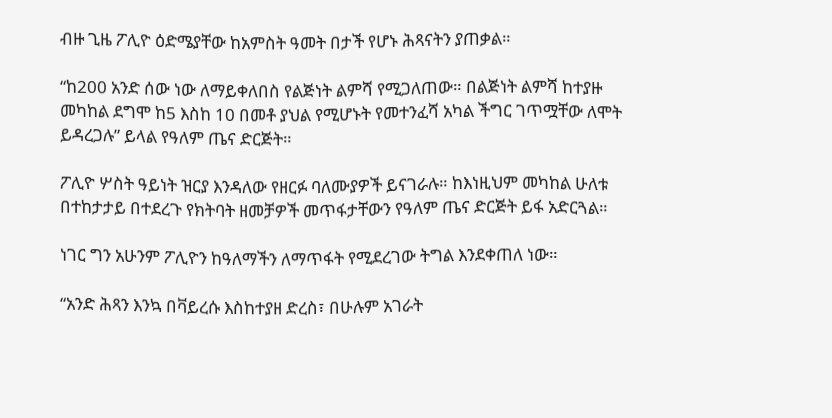ብዙ ጊዜ ፖሊዮ ዕድሜያቸው ከአምስት ዓመት በታች የሆኑ ሕጻናትን ያጠቃል።

“ከ200 አንድ ሰው ነው ለማይቀለበስ የልጅነት ልምሻ የሚጋለጠው። በልጅነት ልምሻ ከተያዙ መካከል ደግሞ ከ5 እስከ 10 በመቶ ያህል የሚሆኑት የመተንፈሻ አካል ችግር ገጥሟቸው ለሞት ይዳረጋሉ” ይላል የዓለም ጤና ድርጅት።

ፖሊዮ ሦስት ዓይነት ዝርያ እንዳለው የዘርፉ ባለሙያዎች ይናገራሉ። ከእነዚህም መካከል ሁለቱ በተከታታይ በተደረጉ የክትባት ዘመቻዎች መጥፋታቸውን የዓለም ጤና ድርጅት ይፋ አድርጓል።

ነገር ግን አሁንም ፖሊዮን ከዓለማችን ለማጥፋት የሚደረገው ትግል እንደቀጠለ ነው።

“አንድ ሕጻን እንኳ በቫይረሱ እስከተያዘ ድረስ፣ በሁሉም አገራት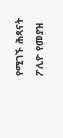የሚገኙ ሕጻናት ፖሊዮ የመያዝ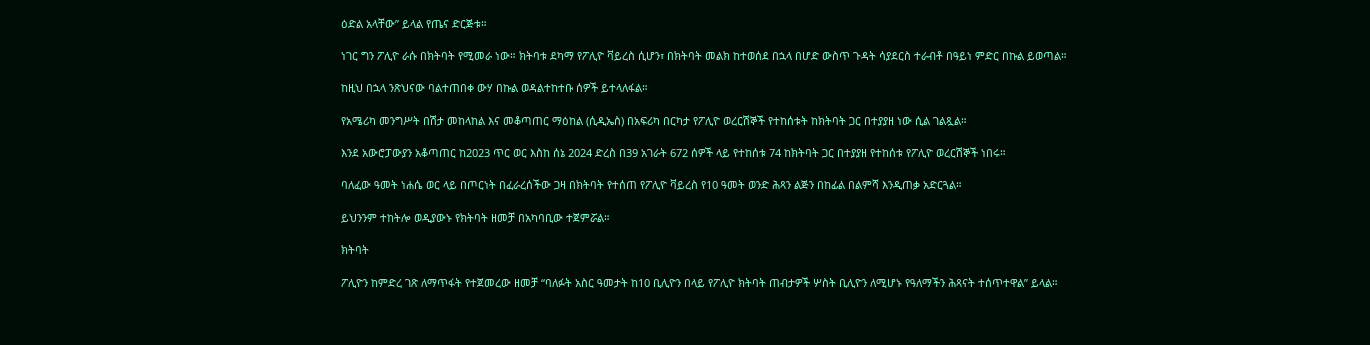ዕድል አላቸው” ይላል የጤና ድርጅቱ።

ነገር ግን ፖሊዮ ራሱ በክትባት የሚመራ ነው። ክትባቱ ደካማ የፖሊዮ ቫይረስ ሲሆን፣ በክትባት መልክ ከተወሰደ በኋላ በሆድ ውስጥ ጉዳት ሳያደርስ ተራብቶ በዓይነ ምድር በኩል ይወጣል።

ከዚህ በኋላ ንጽህናው ባልተጠበቀ ውሃ በኩል ወዳልተከተቡ ሰዎች ይተላለፋል።

የአሜሪካ መንግሥት በሽታ መከላከል እና መቆጣጠር ማዕከል (ሲዲኤስ) በአፍሪካ በርካታ የፖሊዮ ወረርሽኞች የተከሰቱት ከክትባት ጋር በተያያዘ ነው ሲል ገልጿል።

እንደ አውሮፓውያን አቆጣጠር ከ2023 ጥር ወር እስከ ሰኔ 2024 ድረስ በ39 አገራት 672 ሰዎች ላይ የተከሰቱ 74 ከክትባት ጋር በተያያዘ የተከሰቱ የፖሊዮ ወረርሽኞች ነበሩ።

ባለፈው ዓመት ነሐሴ ወር ላይ በጦርነት በፈራረሰችው ጋዛ በክትባት የተሰጠ የፖሊዮ ቫይረስ የ10 ዓመት ወንድ ሕጻን ልጅን በከፊል በልምሻ እንዲጠቃ አድርጓል።

ይህንንም ተከትሎ ወዲያውኑ የክትባት ዘመቻ በአካባቢው ተጀምሯል።

ክትባት

ፖሊዮን ከምድረ ገጽ ለማጥፋት የተጀመረው ዘመቻ “ባለፉት አስር ዓመታት ከ10 ቢሊዮን በላይ የፖሊዮ ክትባት ጠብታዎች ሦስት ቢሊዮን ለሚሆኑ የዓለማችን ሕጻናት ተሰጥተዋል” ይላል።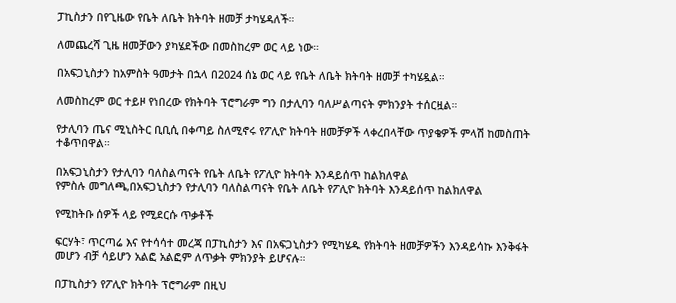ፓኪስታን በየጊዜው የቤት ለቤት ክትባት ዘመቻ ታካሄዳለች።

ለመጨረሻ ጊዜ ዘመቻውን ያካሄደችው በመስከረም ወር ላይ ነው።

በአፍጋኒስታን ከአምስት ዓመታት በኋላ በ2024 ሰኔ ወር ላይ የቤት ለቤት ክትባት ዘመቻ ተካሄዷል።

ለመስከረም ወር ተይዞ የነበረው የክትባት ፕሮግራም ግን በታሊባን ባለሥልጣናት ምክንያት ተሰርዟል።

የታሊባን ጤና ሚኒስትር ቢቢሲ በቀጣይ ስለሚኖሩ የፖሊዮ ክትባት ዘመቻዎች ላቀረበላቸው ጥያቄዎች ምላሽ ከመስጠት ተቆጥበዋል።

በአፍጋኒስታን የታሊባን ባለስልጣናት የቤት ለቤት የፖሊዮ ክትባት እንዳይሰጥ ከልክለዋል
የምስሉ መግለጫ,በአፍጋኒስታን የታሊባን ባለስልጣናት የቤት ለቤት የፖሊዮ ክትባት እንዳይሰጥ ከልክለዋል

የሚከትቡ ሰዎች ላይ የሚደርሱ ጥቃቶች

ፍርሃት፣ ጥርጣሬ እና የተሳሳተ መረጃ በፓኪስታን እና በአፍጋኒስታን የሚካሄዱ የክትባት ዘመቻዎችን እንዳይሳኩ እንቅፋት መሆን ብቻ ሳይሆን አልፎ አልፎም ለጥቃት ምክንያት ይሆናሉ።

በፓኪስታን የፖሊዮ ክትባት ፕሮግራም በዚህ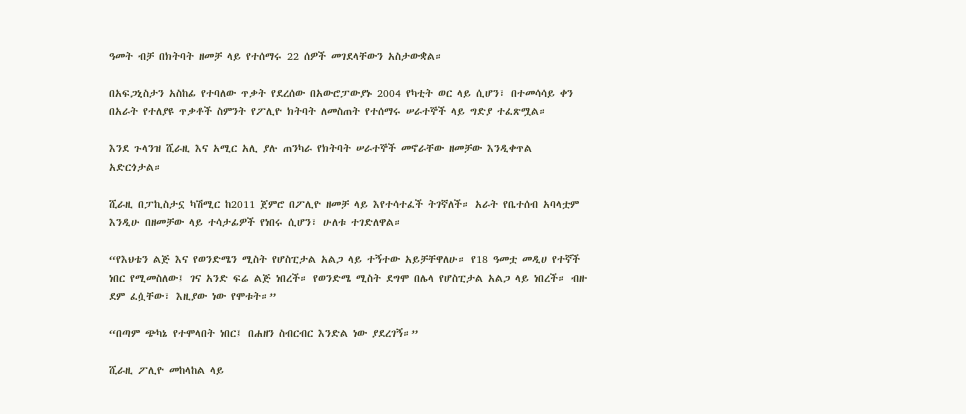ዓመት ብቻ በክትባት ዘመቻ ላይ የተሰማሩ 22 ሰዎች መገደላቸውን አስታውቋል።

በአፍጋኒስታን አስከፊ የተባለው ጥቃት የደረሰው በአውሮፓውያኑ 2004 የካቲት ወር ላይ ሲሆን፣ በተመሳሳይ ቀን በአራት የተለያዩ ጥቃቶች ስምንት የፖሊዮ ክትባት ለመስጠት የተሰማሩ ሠራተኞች ላይ ግድያ ተፈጽሟል።

እንደ ጉላንዝ ሺራዚ እና አሚር አሊ ያሉ ጠንካራ የክትባት ሠራተኞች መኖራቸው ዘመቻው እንዲቀጥል አድርጎታል።

ሺራዚ በፓኪስታኗ ካሽሚር ከ2011 ጀምሮ በፖሊዮ ዘመቻ ላይ እየተሳተፈች ትገኛለች። አራት የቤተሰብ አባላቷም እንዲሁ በዘመቻው ላይ ተሳታፊዎች የነበሩ ሲሆን፣ ሁለቱ ተገድለዋል።

“የእህቴን ልጅ እና የወንድሜን ሚስት የሆስፒታል አልጋ ላይ ተኝተው አይቻቸዋለሁ። የ18 ዓመቷ መዲሀ የተኛች ነበር የሚመስለው፤ ገና አንድ ፍሬ ልጅ ነበረች። የወንድሜ ሚስት ደግሞ በሌላ የሆስፒታል አልጋ ላይ ነበረች። ብዙ ደም ፈሷቸው፣ እዚያው ነው የሞቱት።”

“በጣም ጭካኔ የተሞላበት ነበር፤ በሐዘን ስብርብር እንድል ነው ያደረገኝ።”

ሺራዚ ፖሊዮ መከላከል ላይ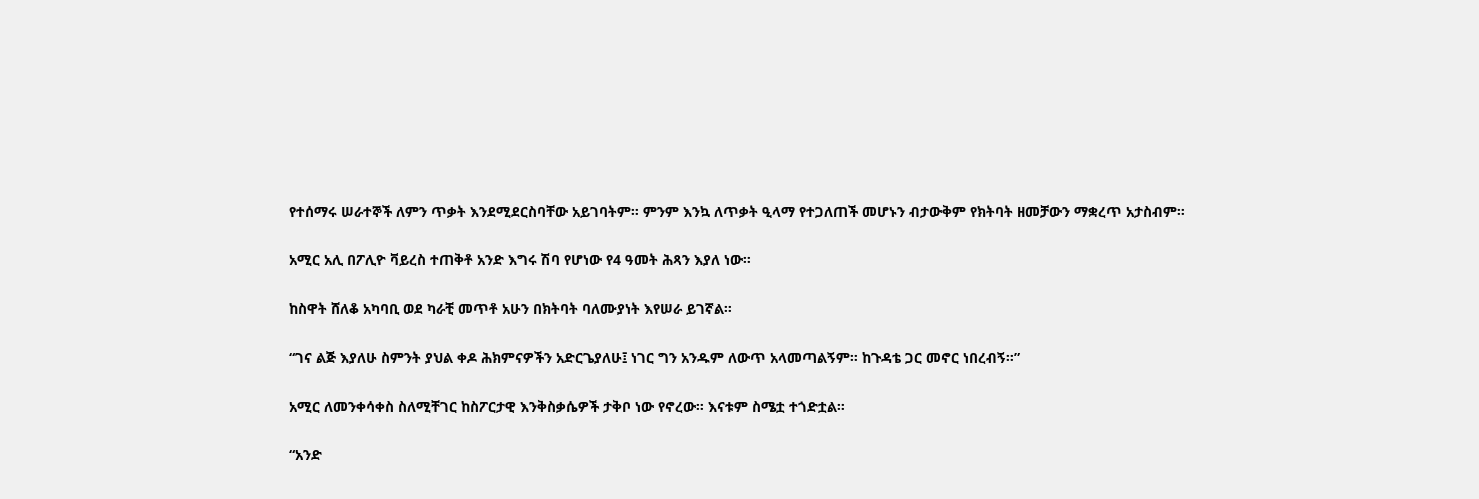የተሰማሩ ሠራተኞች ለምን ጥቃት እንደሚደርስባቸው አይገባትም። ምንም እንኳ ለጥቃት ዒላማ የተጋለጠች መሆኑን ብታውቅም የክትባት ዘመቻውን ማቋረጥ አታስብም።

አሚር አሊ በፖሊዮ ቫይረስ ተጠቅቶ አንድ እግሩ ሽባ የሆነው የ4 ዓመት ሕጻን እያለ ነው።

ከስዋት ሸለቆ አካባቢ ወደ ካራቺ መጥቶ አሁን በክትባት ባለሙያነት እየሠራ ይገኛል።

“ገና ልጅ እያለሁ ስምንት ያህል ቀዶ ሕክምናዎችን አድርጌያለሁ፤ ነገር ግን አንዱም ለውጥ አላመጣልኝም። ከጉዳቴ ጋር መኖር ነበረብኝ።”

አሚር ለመንቀሳቀስ ስለሚቸገር ከስፖርታዊ እንቅስቃሴዎች ታቅቦ ነው የኖረው። እናቱም ስሜቷ ተጎድቷል።

“አንድ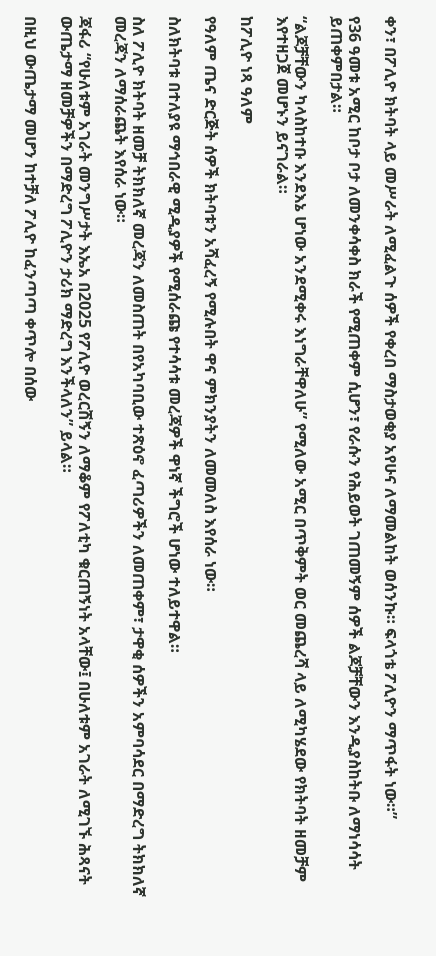ቀን፣ በፖሊዮ ክትባት ላይ መሥራት ለሚፈልጉ ሰዎች የቀረበ ማስታወቂያ አየሁና ለማመልከት ወሰንኩ። ፍላጎቴ ፖሊዮን ማጥፋት ነው።”

የ36 ዓመቱ አሚር ከቦታ ቦታ ለመንቀሳቀስ ክራች የሚጠቀም ሲሆን፣ የራሱን የሕይወት ገጠመኝም ሰዎች ልጆቻቸውን እንዲያስከትቡ ለማነሳሳት ይጠቀምበታል።

“ልጆቻቸውን ካላስከተቡ እንደእኔ ሆነው አንደሚቀሩ እነግራቸዋለሁ” የሚለው አሚር በጥቅምት ወር መጨረሻ ላይ ለሚካሄደው የክትባት ዘመቻም እየተዘጋጀ መሆኑን ይናገራል።

ከፖሊዮ ነጻ ዓለም

የዓለም ጤና ድርጅት ሰዎች ክትባቱን አሻፈረኝ የሚሉበት ዋና ምክንያትን ለመመለስ እየሰራ ነው።

ስለክትባቱ በተለያዩ ማኅበራዊ ሚዲያዎች የሚሰራጩ የተሳሳቱ መረጃዎች ዋነኛ ችግሮች ሆነው ተለይተዋል።

ስለ ፖሊዮ ክትባት ዘመቻ ትክክለኛ መረጃን ለመስጠት በየአካባቢው ተጽዕኖ ፈጣሪዎችን ለመጠቀም፣ ታዋቂ ሰዎችን አምባሳደር በማድረግ ትክክለኛ መረጃን ለማሰራጨት እየሰራ ነው።

ጃፋሪ “የሁለቱም አገራት መንግሥታት እኤአ በ2025 የፖሊዮ ወረርሽኝን ለማቆም የፖለቲካ ቁርጠኝነት አላቸው፤ በሁለቱም አገራት ለሚገኙ ሕጻናት ውጤታማ ዘመቻዎችን በማድረግ ፖሊዮን ታሪክ ማድረግ እንችላለን” ይላል።

በዚህ ውጤታማ መሆን ከተቻለ ፖሊዮ ከፈንጣጣ ቀጥሎ በሰው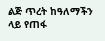ልጅ ጥረት ከዓለማችን ላይ የጠፋ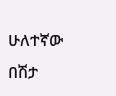ሁለተኛው በሽታ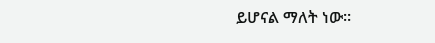ይሆናል ማለት ነው።